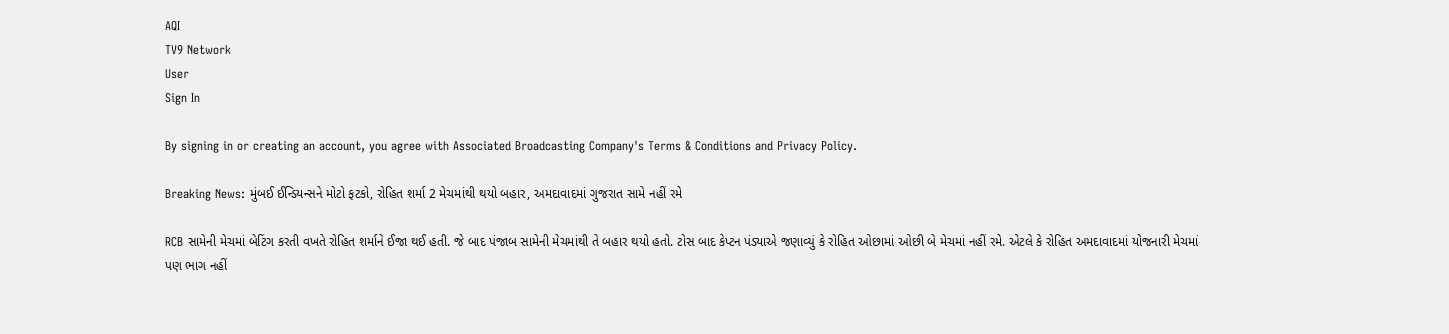AQI
TV9 Network
User
Sign In

By signing in or creating an account, you agree with Associated Broadcasting Company's Terms & Conditions and Privacy Policy.

Breaking News: મુંબઈ ઈન્ડિયન્સને મોટો ફટકો, રોહિત શર્મા 2 મેચમાંથી થયો બહાર, અમદાવાદમાં ગુજરાત સામે નહીં રમે

RCB સામેની મેચમાં બેટિંગ કરતી વખતે રોહિત શર્માને ઈજા થઈ હતી. જે બાદ પંજાબ સામેની મેચમાંથી તે બહાર થયો હતો. ટોસ બાદ કેપ્ટન પંડ્યાએ જણાવ્યું કે રોહિત ઓછામાં ઓછી બે મેચમાં નહીં રમે. એટલે કે રોહિત અમદાવાદમાં યોજનારી મેચમાં પણ ભાગ નહીં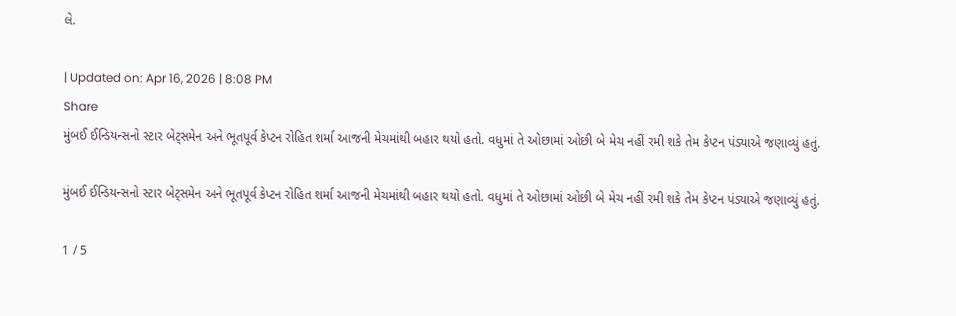લે.

| Updated on: Apr 16, 2026 | 8:08 PM
Share
મુંબઈ ઈન્ડિયન્સનો સ્ટાર બેટ્સમેન અને ભૂતપૂર્વ કેપ્ટન રોહિત શર્મા આજની મેચમાંથી બહાર થયો હતો. વધુમાં તે ઓછામાં ઓછી બે મેચ નહીં રમી શકે તેમ કેપ્ટન પંડ્યાએ જણાવ્યું હતું.

મુંબઈ ઈન્ડિયન્સનો સ્ટાર બેટ્સમેન અને ભૂતપૂર્વ કેપ્ટન રોહિત શર્મા આજની મેચમાંથી બહાર થયો હતો. વધુમાં તે ઓછામાં ઓછી બે મેચ નહીં રમી શકે તેમ કેપ્ટન પંડ્યાએ જણાવ્યું હતું.

1 / 5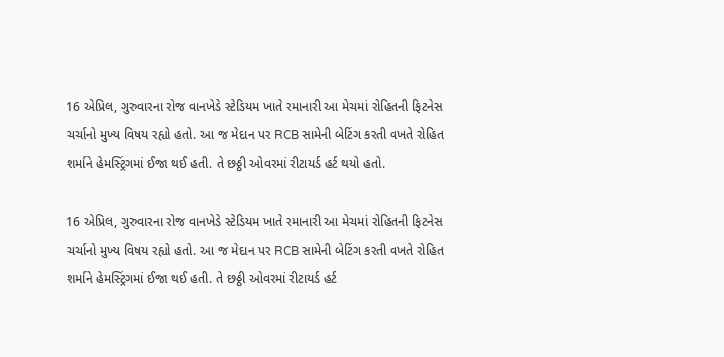16 એપ્રિલ, ગુરુવારના રોજ વાનખેડે સ્ટેડિયમ ખાતે રમાનારી આ મેચમાં રોહિતની ફિટનેસ ચર્ચાનો મુખ્ય વિષય રહ્યો હતો. આ જ મેદાન પર RCB સામેની બેટિંગ કરતી વખતે રોહિત શર્માને હેમસ્ટ્રિંગમાં ઈજા થઈ હતી. તે છઠ્ઠી ઓવરમાં રીટાયર્ડ હર્ટ થયો હતો.

16 એપ્રિલ, ગુરુવારના રોજ વાનખેડે સ્ટેડિયમ ખાતે રમાનારી આ મેચમાં રોહિતની ફિટનેસ ચર્ચાનો મુખ્ય વિષય રહ્યો હતો. આ જ મેદાન પર RCB સામેની બેટિંગ કરતી વખતે રોહિત શર્માને હેમસ્ટ્રિંગમાં ઈજા થઈ હતી. તે છઠ્ઠી ઓવરમાં રીટાયર્ડ હર્ટ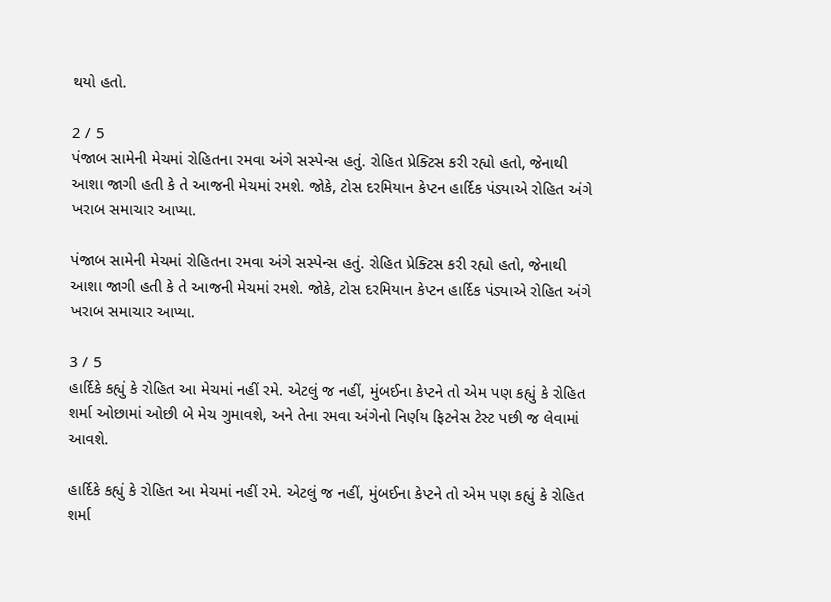થયો હતો.

2 / 5
પંજાબ સામેની મેચમાં રોહિતના રમવા અંગે સસ્પેન્સ હતું. રોહિત પ્રેક્ટિસ કરી રહ્યો હતો, જેનાથી આશા જાગી હતી કે તે આજની મેચમાં રમશે. જોકે, ટોસ દરમિયાન કેપ્ટન હાર્દિક પંડ્યાએ રોહિત અંગે ખરાબ સમાચાર આપ્યા.

પંજાબ સામેની મેચમાં રોહિતના રમવા અંગે સસ્પેન્સ હતું. રોહિત પ્રેક્ટિસ કરી રહ્યો હતો, જેનાથી આશા જાગી હતી કે તે આજની મેચમાં રમશે. જોકે, ટોસ દરમિયાન કેપ્ટન હાર્દિક પંડ્યાએ રોહિત અંગે ખરાબ સમાચાર આપ્યા.

3 / 5
હાર્દિકે કહ્યું કે રોહિત આ મેચમાં નહીં રમે. એટલું જ નહીં, મુંબઈના કેપ્ટને તો એમ પણ કહ્યું કે રોહિત શર્મા ઓછામાં ઓછી બે મેચ ગુમાવશે, અને તેના રમવા અંગેનો નિર્ણય ફિટનેસ ટેસ્ટ પછી જ લેવામાં આવશે.

હાર્દિકે કહ્યું કે રોહિત આ મેચમાં નહીં રમે. એટલું જ નહીં, મુંબઈના કેપ્ટને તો એમ પણ કહ્યું કે રોહિત શર્મા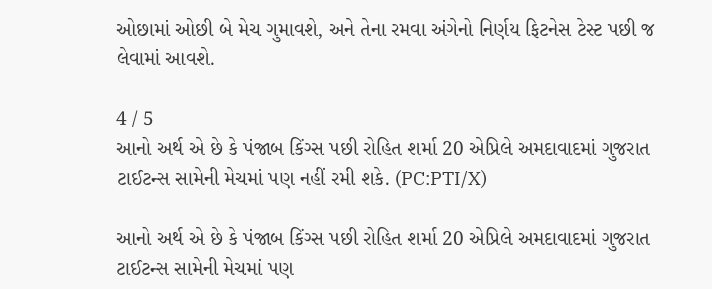ઓછામાં ઓછી બે મેચ ગુમાવશે, અને તેના રમવા અંગેનો નિર્ણય ફિટનેસ ટેસ્ટ પછી જ લેવામાં આવશે.

4 / 5
આનો અર્થ એ છે કે પંજાબ કિંગ્સ પછી રોહિત શર્મા 20 એપ્રિલે અમદાવાદમાં ગુજરાત ટાઈટન્સ સામેની મેચમાં પણ નહીં રમી શકે. (PC:PTI/X)

આનો અર્થ એ છે કે પંજાબ કિંગ્સ પછી રોહિત શર્મા 20 એપ્રિલે અમદાવાદમાં ગુજરાત ટાઈટન્સ સામેની મેચમાં પણ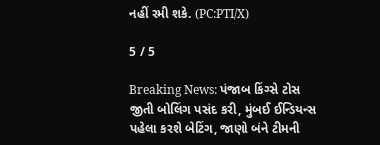નહીં રમી શકે. (PC:PTI/X)

5 / 5

Breaking News: પંજાબ કિંગ્સે ટોસ જીતી બોલિંગ પસંદ કરી, મુંબઈ ઈન્ડિયન્સ પહેલા કરશે બેટિંગ, જાણો બંને ટીમની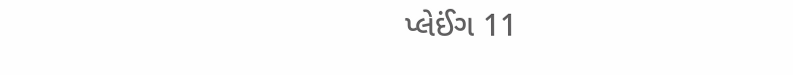પ્લેઈંગ 11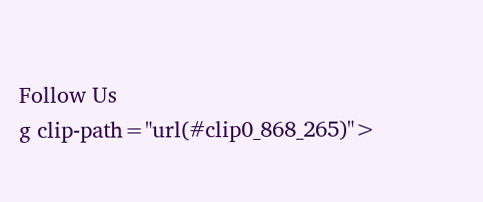Follow Us
g clip-path="url(#clip0_868_265)">